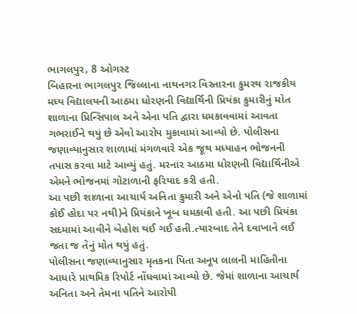ભાગલપુર, 8 ઓગસ્ટ
બિહારના ભાગલપુર જિલ્લાના નાથનગર વિસ્તારના કુમરથ રાજકીય મધ્ય વિદ્યાલયની આઠમા ધોરણની વિદ્યાર્થિની પ્રિયંકા કુમારીનું મોત શાળાના પ્રિન્સિપાલ અને એના પતિ દ્વારા ધમકાવવામાં આવતા ગભરાઈને થયું છે એવો આરોપ મુકાવામાં આવ્યો છે. પોલીસના જણાવ્યાનુસાર શાળામાં મંગળવારે એક જૂથ મધ્યાહન ભોજનની તપાસ કરવા માટે આવ્યું હતું. મરનાર આઠમા ધોરણની વિદ્યાર્થિનીએ એમને ભોજનમાં ગોટાળાની ફરિયાદ કરી હતી.
આ પછી શાળાના આચાર્ય અનિતા કુમારી અને એનો પતિ (જે શાળામાં કોઈ હોદા પર નથી)ને પ્રિયંકાને ખૂબ ધમકાવી હતી. આ પછી પ્રિયંકા સદમામાં આવીને બેહોશ થઈ ગઈ હતી.ત્યારબાદ તેને દવાખાને લઈ જતા જ તેનું મોત થયું હતું.
પોલીસના જણાવ્યાનુસાર મૃતકના પિતા અનૂપ લાલની માહિતીના આધારે પ્રાથમિક રિપોર્ટ નોંધવામાં આવ્યો છે. જેમાં શાળાના આચાર્ય અનિતા અને તેમના પતિને આરોપી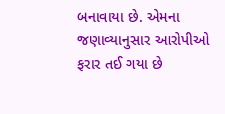બનાવાયા છે. એમના જણાવ્યાનુસાર આરોપીઓ ફરાર તઈ ગયા છે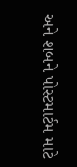અને શબને પોસ્ટમાર્ટમ માટે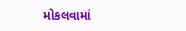મોકલવામાં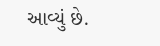આવ્યું છે.